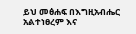ይህ መፅሐፍ በእግዚአብሔር አልተነፀረም እና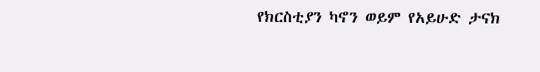የክርስቲያን ካኖን ወይም የአይሁድ ታናክ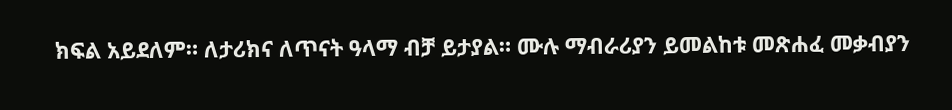ክፍል አይደለም። ለታሪክና ለጥናት ዓላማ ብቻ ይታያል። ሙሉ ማብራሪያን ይመልከቱ መጽሐፈ መቃብያን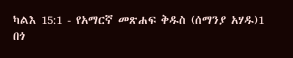ካልእ 15:1 - የአማርኛ መጽሐፍ ቅዱስ (ሰማንያ አሃዱ)1 በጎ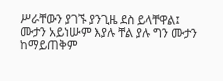ሥራቸውን ያገኙ ያንጊዜ ደስ ይላቸዋል፤ ሙታን አይነሡም እያሉ ቸል ያሉ ግን ሙታን ከማይጠቅም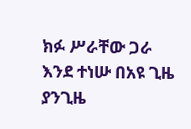ክፉ ሥራቸው ጋራ እንደ ተነሡ በአዩ ጊዜ ያንጊዜ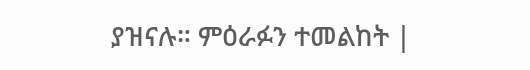ያዝናሉ። ምዕራፉን ተመልከት |